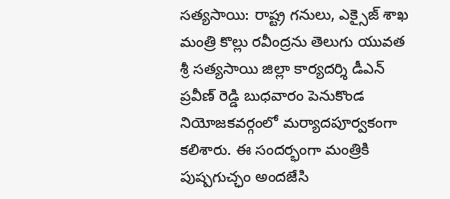సత్యసాయి: రాష్ట్ర గనులు, ఎక్సైజ్ శాఖ మంత్రి కొల్లు రవీంద్రను తెలుగు యువత శ్రీ సత్యసాయి జిల్లా కార్యదర్శి డీఎన్ ప్రవీణ్ రెడ్డి బుధవారం పెనుకొండ నియోజకవర్గంలో మర్యాదపూర్వకంగా కలిశారు. ఈ సందర్భంగా మంత్రికి పుష్పగుచ్ఛం అందజేసి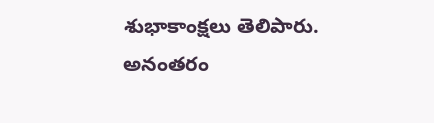శుభాకాంక్షలు తెలిపారు. అనంతరం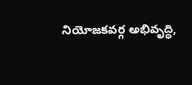నియోజకవర్గ అభివృద్ధి,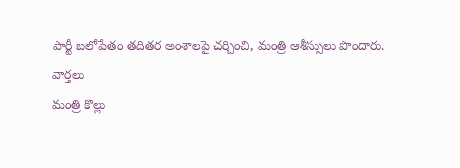పార్టీ బలోపేతం తదితర అంశాలపై చర్చించి, మంత్రి ఆశీస్సులు పొందారు.
వార్తలు
మంత్రి కొల్లు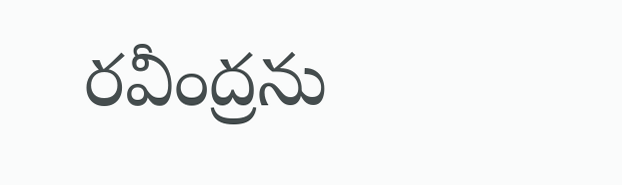రవీంద్రను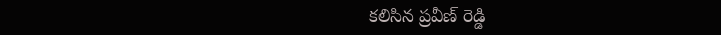కలిసిన ప్రవీణ్ రెడ్డి